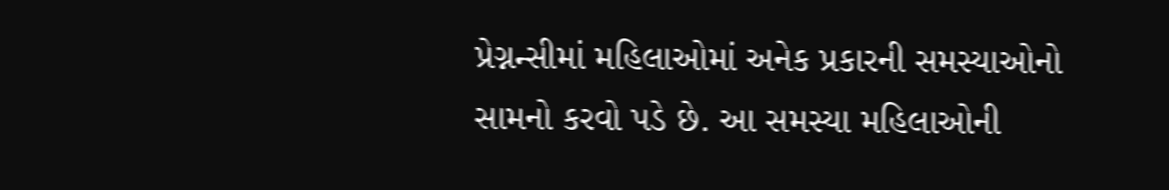પ્રેગ્નન્સીમાં મહિલાઓમાં અનેક પ્રકારની સમસ્યાઓનો સામનો કરવો પડે છે. આ સમસ્યા મહિલાઓની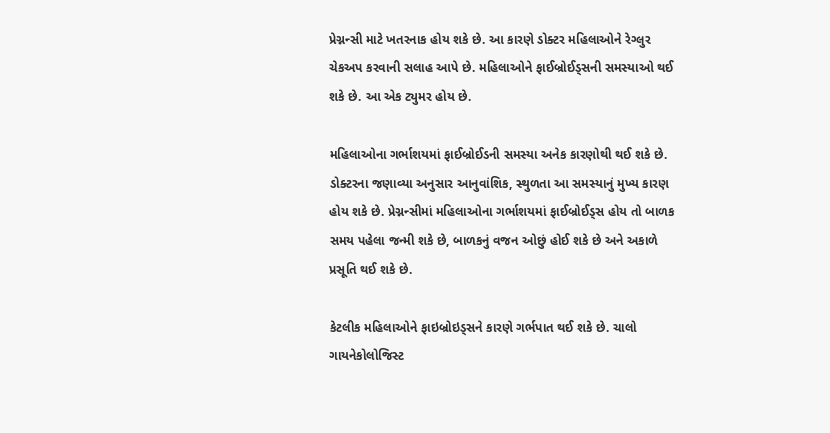પ્રેગ્નન્સી માટે ખતરનાક હોય શકે છે. આ કારણે ડોક્ટર મહિલાઓને રેગ્લુર ચેકઅપ કરવાની સલાહ આપે છે. મહિલાઓને ફાઈબ્રોઈડ્સની સમસ્યાઓ થઈ શકે છે. આ એક ટ્યુમર હોય છે.

મહિલાઓના ગર્ભાશયમાં ફાઈબ્રોઈડની સમસ્યા અનેક કારણોથી થઈ શકે છે. ડોક્ટરના જણાવ્યા અનુસાર આનુવાંશિક, સ્થુળતા આ સમસ્યાનું મુખ્ય કારણ હોય શકે છે. પ્રેગ્નન્સીમાં મહિલાઓના ગર્ભાશયમાં ફાઈબ્રોઈડ્સ હોય તો બાળક સમય પહેલા જન્મી શકે છે, બાળકનું વજન ઓછું હોઈ શકે છે અને અકાળે પ્રસૂતિ થઈ શકે છે.

કેટલીક મહિલાઓને ફાઇબ્રોઇડ્સને કારણે ગર્ભપાત થઈ શકે છે. ચાલો ગાયનેકોલોજિસ્ટ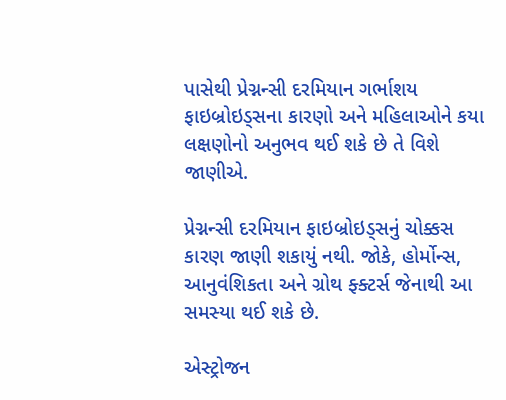પાસેથી પ્રેગ્નન્સી દરમિયાન ગર્ભાશય ફાઇબ્રોઇડ્સના કારણો અને મહિલાઓને કયા લક્ષણોનો અનુભવ થઈ શકે છે તે વિશે જાણીએ.

પ્રેગ્નન્સી દરમિયાન ફાઇબ્રોઇડ્સનું ચોક્કસ કારણ જાણી શકાયું નથી. જોકે, હોર્મોન્સ, આનુવંશિકતા અને ગ્રોથ ફ્ક્ટર્સ જેનાથી આ સમસ્યા થઈ શકે છે.

એસ્ટ્રોજન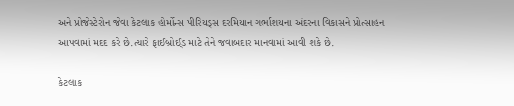અને પ્રોજેસ્ટેરોન જેવા કેટલાક હોર્મોન્સ પીરિયડ્સ દરમિયાન ગર્ભાશયના અંદરના વિકાસને પ્રોત્સાહન આપવામાં મદદ કરે છે.ત્યારે ફાઈબ્રોઈ્ડ માટે તેને જવાબદાર માનવામાં આવી શકે છે.

કેટલાક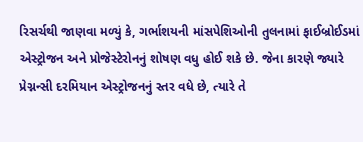રિસર્ચથી જાણવા મળ્યું કે, ગર્ભાશયની માંસપેશિઓની તુલનામાં ફાઈબ્રોઈડમાં એસ્ટ્રોજન અને પ્રોજેસ્ટેરોનનું શોષણ વધુ હોઈ શકે છે. જેના કારણે જ્યારે પ્રેગ્નન્સી દરમિયાન એસ્ટ્રોજનનું સ્તર વધે છે, ત્યારે તે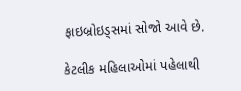ફાઇબ્રોઇડ્સમાં સોજો આવે છે.

કેટલીક મહિલાઓમાં પહેલાથી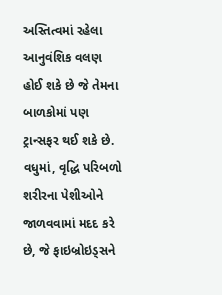અસ્તિત્વમાં રહેલા આનુવંશિક વલણ હોઈ શકે છે જે તેમના બાળકોમાં પણ ટ્રાન્સફર થઈ શકે છે. વધુમાં, વૃદ્ધિ પરિબળો શરીરના પેશીઓને જાળવવામાં મદદ કરે છે, જે ફાઇબ્રોઇડ્સને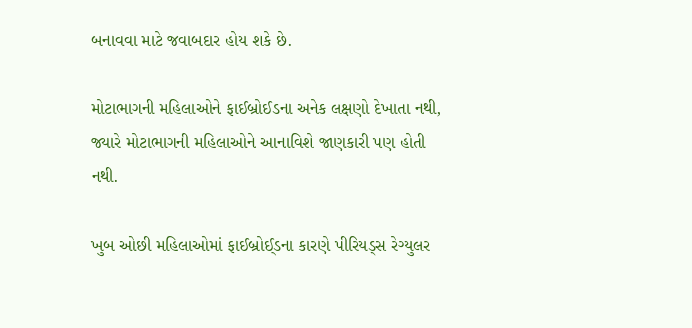બનાવવા માટે જવાબદાર હોય શકે છે.

મોટાભાગની મહિલાઓને ફાઈબ્રોઈડના અનેક લક્ષણો દેખાતા નથી, જ્યારે મોટાભાગની મહિલાઓને આનાવિશે જાણકારી પણ હોતી નથી.

ખુબ ઓછી મહિલાઓમાં ફાઈબ્રોઈ્ડના કારણે પીરિયડ્સ રેગ્યુલર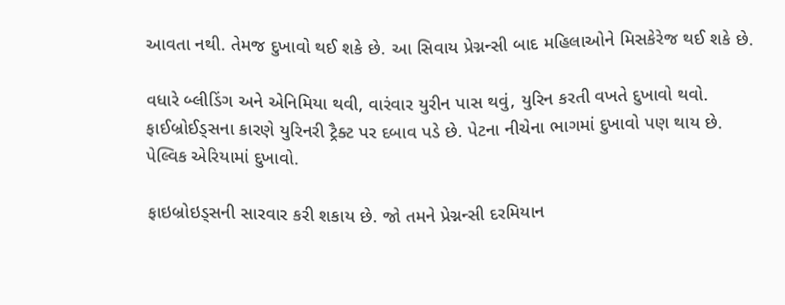આવતા નથી. તેમજ દુખાવો થઈ શકે છે. આ સિવાય પ્રેગ્નન્સી બાદ મહિલાઓને મિસકેરેજ થઈ શકે છે.

વધારે બ્લીડિંગ અને એનિમિયા થવી, વારંવાર યુરીન પાસ થવું, યુરિન કરતી વખતે દુખાવો થવો. ફાઈબ્રોઈડ્સના કારણે યુરિનરી ટ્રૈક્ટ પર દબાવ પડે છે. પેટના નીચેના ભાગમાં દુખાવો પણ થાય છે. પેલ્વિક એરિયામાં દુખાવો.

ફાઇબ્રોઇડ્સની સારવાર કરી શકાય છે. જો તમને પ્રેગ્નન્સી દરમિયાન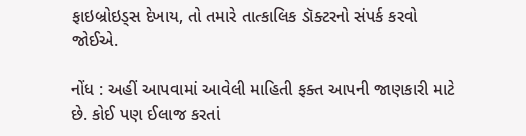ફાઇબ્રોઇડ્સ દેખાય, તો તમારે તાત્કાલિક ડૉક્ટરનો સંપર્ક કરવો જોઈએ.

નોંધ : અહીં આપવામાં આવેલી માહિતી ફક્ત આપની જાણકારી માટે છે. કોઈ પણ ઈલાજ કરતાં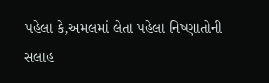પહેલા કે,અમલમાં લેતા પહેલા નિષ્ણાતોની સલાહ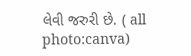લેવી જરુરી છે. ( all photo:canva)